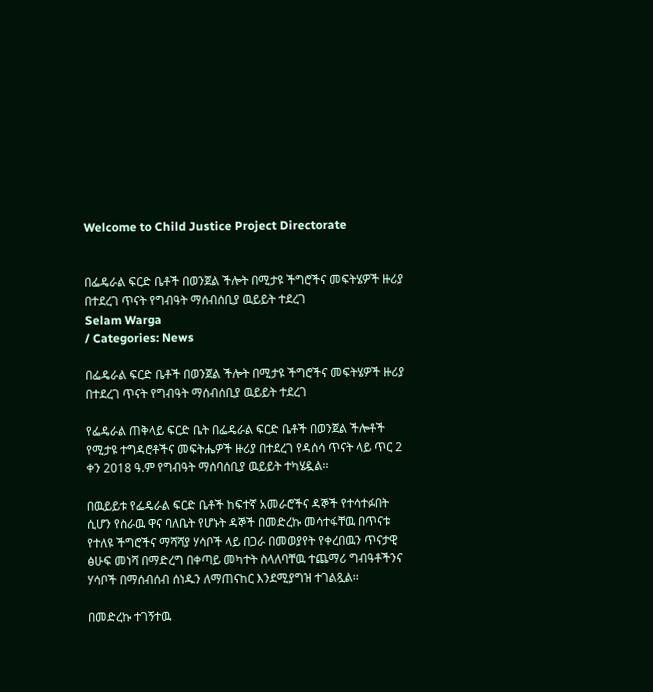Welcome to Child Justice Project Directorate


በፌዴራል ፍርድ ቤቶች በወንጀል ችሎት በሚታዩ ችግሮችና መፍትሄዎች ዙሪያ በተደረገ ጥናት የግብዓት ማሰብሰቢያ ዉይይት ተደረገ
Selam Warga
/ Categories: News

በፌዴራል ፍርድ ቤቶች በወንጀል ችሎት በሚታዩ ችግሮችና መፍትሄዎች ዙሪያ በተደረገ ጥናት የግብዓት ማሰብሰቢያ ዉይይት ተደረገ

የፌዴራል ጠቅላይ ፍርድ ቤት በፌዴራል ፍርድ ቤቶች በወንጀል ችሎቶች የሚታዩ ተግዳሮቶችና መፍትሔዎች ዙሪያ በተደረገ የዳሰሳ ጥናት ላይ ጥር 2 ቀን 2018 ዓ.ም የግብዓት ማሰባሰቢያ ዉይይት ተካሄዷል፡፡

በዉይይቱ የፌዴራል ፍርድ ቤቶች ከፍተኛ አመራሮችና ዳኞች የተሳተፉበት ሲሆን የስራዉ ዋና ባለቤት የሆኑት ዳኞች በመድረኩ መሳተፋቸዉ በጥናቱ የተለዩ ችግሮችና ማሻሻያ ሃሳቦች ላይ በጋራ በመወያየት የቀረበዉን ጥናታዊ ፅሁፍ መነሻ በማድረግ በቀጣይ መካተት ስላለባቸዉ ተጨማሪ ግብዓቶችንና ሃሳቦች በማሰብሰብ ሰነዱን ለማጠናከር እንደሚያግዝ ተገልጿል፡፡

በመድረኩ ተገኝተዉ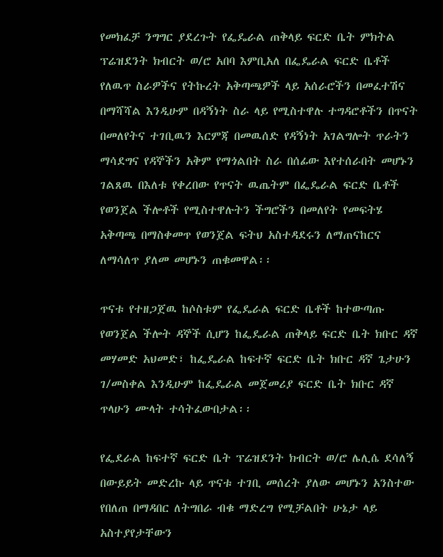የመክፈቻ ንግግር ያደረጉት የፌዴራል ጠቅላይ ፍርድ ቤት ምክትል ፕሬዝደንት ክብርት ወ/ሮ አበባ እምቢአለ በፌዴራል ፍርድ ቤቶች የለዉጥ ስራዎችና የትኩረት አቅጣጫዎች ላይ አሰራሮችን በመፈተሽና በማሻሻል እንዲሁም በዳኝነት ስራ ላይ የሚስተዋሉ ተግዳሮቶችን በጥናት በመለየትና ተገቢዉን እርምጃ በመዉሰድ የዳኝነት አገልግሎት ጥራትን ማሳደግና የዳኞችን አቅም የማጎልበት ስራ በሰፊው እየተሰራበት መሆኑን ገልጸዉ በእለቱ የቀረበው የጥናት ዉጤትም በፌዴራል ፍርድ ቤቶች የወንጀል ችሎቶች የሚስተዋሉትን ችግሮችን በመለየት የመፍትሄ አቅጣጫ በማስቀመጥ የወንጀል ፍትህ አስተዳደሩን ለማጠናከርና ለማሳለጥ ያለመ መሆኑን ጠቁመዋል፡፡

ጥናቱ የተዘጋጀዉ ከሶስቱም የፌዴራል ፍርድ ቤቶች ከተውጣጡ የወንጀል ችሎት ዳኞች ሲሆን ከፌዴራል ጠቅላይ ፍርድ ቤት ክቡር ዳኛ መሃመድ አህመድ፣ ከፌዴራል ከፍተኛ ፍርድ ቤት ክቡር ዳኛ ጌታሁን ገ/መስቀል እንዲሁም ከፌዴራል መጀመሪያ ፍርድ ቤት ክቡር ዳኛ ጥላሁን ሙላት ተሳትፈውበታል፡፡

የፌደራል ከፍተኛ ፍርድ ቤት ፕሬዝደንት ክብርት ወ/ሮ ሌሊሴ ደሳለኝ በውይይት መድረኩ ላይ ጥናቱ ተገቢ መሰረት ያለው መሆኑን አንስተው የበለጠ በማዳበር ለትግበራ ብቁ ማድረግ የሚቻልበት ሁኔታ ላይ አስተያየታቸውን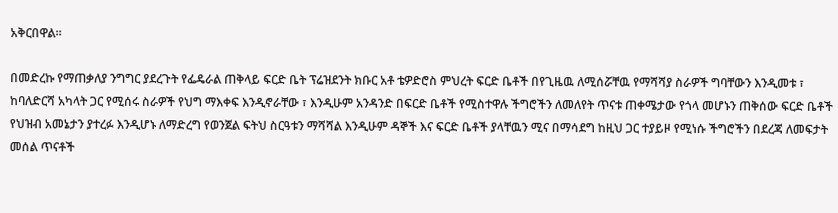አቅርበዋል፡፡

በመድረኩ የማጠቃለያ ንግግር ያደረጉት የፌዴራል ጠቅላይ ፍርድ ቤት ፕሬዝደንት ክቡር አቶ ቴዎድሮስ ምህረት ፍርድ ቤቶች በየጊዜዉ ለሚሰሯቸዉ የማሻሻያ ስራዎች ግባቸውን እንዲመቱ ፣ ከባለድርሻ አካላት ጋር የሚሰሩ ስራዎች የህግ ማእቀፍ እንዲኖራቸው ፣ እንዲሁም አንዳንድ በፍርድ ቤቶች የሚስተዋሉ ችግሮችን ለመለየት ጥናቱ ጠቀሜታው የጎላ መሆኑን ጠቅሰው ፍርድ ቤቶች የህዝብ አመኔታን ያተረፉ እንዲሆኑ ለማድረግ የወንጀል ፍትህ ስርዓቱን ማሻሻል እንዲሁም ዳኞች እና ፍርድ ቤቶች ያላቸዉን ሚና በማሳደግ ከዚህ ጋር ተያይዞ የሚነሱ ችግሮችን በደረጃ ለመፍታት መሰል ጥናቶች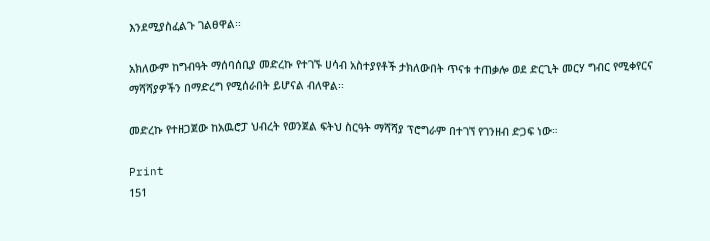እንደሚያስፈልጉ ገልፀዋል፡፡

አክለውም ከግብዓት ማሰባሰቢያ መድረኩ የተገኙ ሀሳብ አስተያየቶች ታክለውበት ጥናቱ ተጠቃሎ ወደ ድርጊት መርሃ ግብር የሚቀየርና ማሻሻያዎችን በማድረግ የሚሰራበት ይሆናል ብለዋል፡፡

መድረኩ የተዘጋጀው ከአዉሮፓ ህብረት የወንጀል ፍትህ ስርዓት ማሻሻያ ፕሮግራም በተገኘ የገንዘብ ድጋፍ ነው።

Print
151